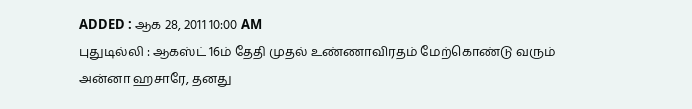ADDED : ஆக 28, 2011 10:00 AM
புதுடில்லி : ஆகஸ்ட் 16ம் தேதி முதல் உண்ணாவிரதம் மேற்கொண்டு வரும் அன்னா ஹசாரே, தனது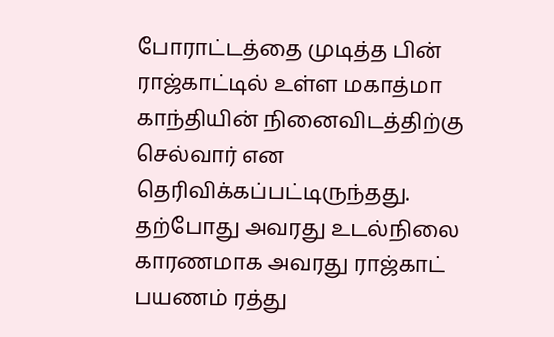போராட்டத்தை முடித்த பின் ராஜ்காட்டில் உள்ள மகாத்மா காந்தியின் நினைவிடத்திற்கு செல்வார் என தெரிவிக்கப்பட்டிருந்தது.
தற்போது அவரது உடல்நிலை காரணமாக அவரது ராஜ்காட் பயணம் ரத்து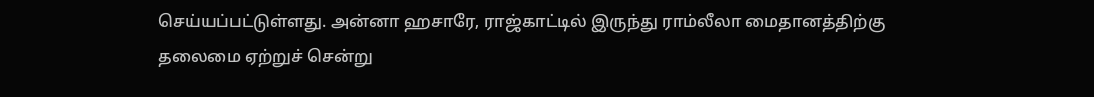செய்யப்பட்டுள்ளது. அன்னா ஹசாரே, ராஜ்காட்டில் இருந்து ராம்லீலா மைதானத்திற்கு தலைமை ஏற்றுச் சென்று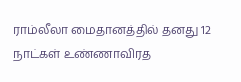ராம்லீலா மைதானத்தில் தனது 12 நாட்கள் உண்ணாவிரத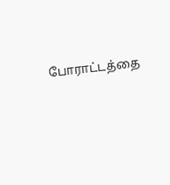போராட்டத்தை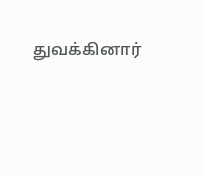துவக்கினார்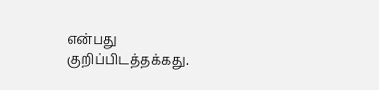என்பது குறிப்பிடத்தக்கது.